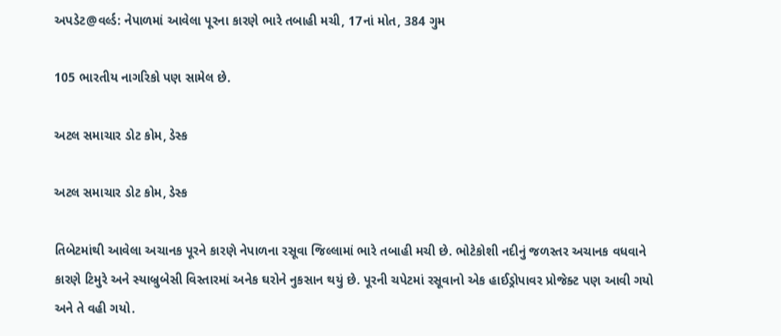અપડેટ@વર્લ્ડ: નેપાળમાં આવેલા પૂરના કારણે ભારે તબાહી મચી, 17નાં મોત, 384 ગુમ

105 ભારતીય નાગરિકો પણ સામેલ છે.

અટલ સમાચાર ડોટ કોમ, ડેસ્ક

અટલ સમાચાર ડોટ કોમ, ડેસ્ક

તિબેટમાંથી આવેલા અચાનક પૂરને કારણે નેપાળના રસૂવા જિલ્લામાં ભારે તબાહી મચી છે. ભોટેકોશી નદીનું જળસ્તર અચાનક વધવાને કારણે ટિમુરે અને સ્યાબ્રુબેસી વિસ્તારમાં અનેક ઘરોને નુકસાન થયું છે. પૂરની ચપેટમાં રસૂવાનો એક હાઈડ્રોપાવર પ્રોજેક્ટ પણ આવી ગયો અને તે વહી ગયો.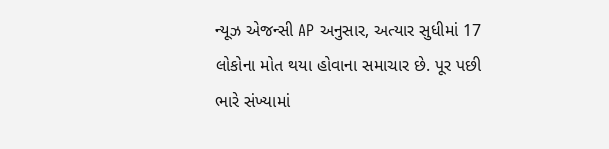ન્યૂઝ એજન્સી AP અનુસાર, અત્યાર સુધીમાં 17 લોકોના મોત થયા હોવાના સમાચાર છે. પૂર પછી ભારે સંખ્યામાં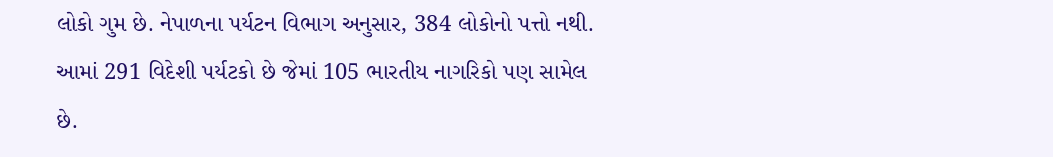લોકો ગુમ છે. નેપાળના પર્યટન વિભાગ અનુસાર, 384 લોકોનો પત્તો નથી. આમાં 291 વિદેશી પર્યટકો છે જેમાં 105 ભારતીય નાગરિકો પણ સામેલ છે.